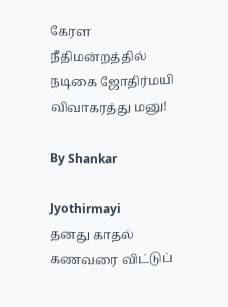கேரள நீதிமன்றத்தில் நடிகை ஜோதிர்மயி விவாகரத்து மனு!

By Shankar

Jyothirmayi
தனது காதல் கணவரை விட்டுப்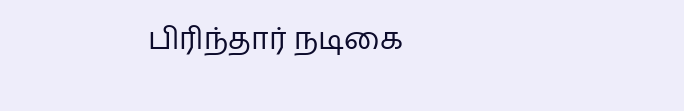பிரிந்தார் நடிகை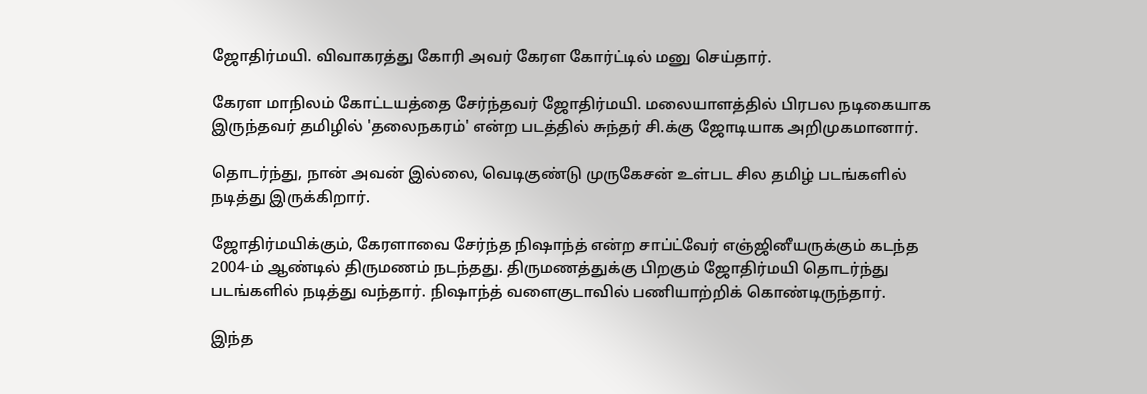ஜோதிர்மயி. விவாகரத்து கோரி அவர் கேரள கோர்ட்டில் மனு செய்தார்.

கேரள மாநிலம் கோட்டயத்தை சேர்ந்தவர் ஜோதிர்மயி. மலையாளத்தில் பிரபல நடிகையாக இருந்தவர் தமிழில் 'தலைநகரம்' என்ற படத்தில் சுந்தர் சி.க்கு ஜோடியாக அறிமுகமானார்.

தொடர்ந்து, நான் அவன் இல்லை, வெடிகுண்டு முருகேசன் உள்பட சில தமிழ் படங்களில் நடித்து இருக்கிறார்.

ஜோதிர்மயிக்கும், கேரளாவை சேர்ந்த நிஷாந்த் என்ற சாப்ட்வேர் எஞ்ஜினீயருக்கும் கடந்த 2004-ம் ஆண்டில் திருமணம் நடந்தது. திருமணத்துக்கு பிறகும் ஜோதிர்மயி தொடர்ந்து படங்களில் நடித்து வந்தார். நிஷாந்த் வளைகுடாவில் பணியாற்றிக் கொண்டிருந்தார்.

இந்த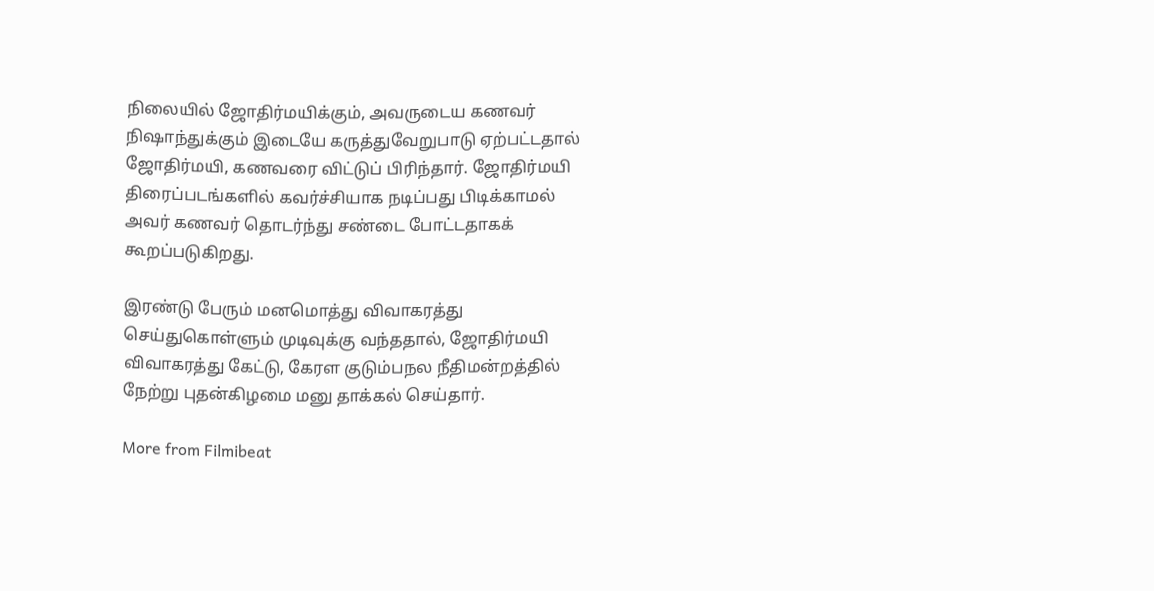நிலையில் ஜோதிர்மயிக்கும், அவருடைய கணவர் நிஷாந்துக்கும் இடையே கருத்துவேறுபாடு ஏற்பட்டதால் ஜோதிர்மயி, கணவரை விட்டுப் பிரிந்தார். ஜோதிர்மயி திரைப்படங்களில் கவர்ச்சியாக நடிப்பது பிடிக்காமல் அவர் கணவர் தொடர்ந்து சண்டை போட்டதாகக் கூறப்படுகிறது.

இரண்டு பேரும் மனமொத்து விவாகரத்து செய்துகொள்ளும் முடிவுக்கு வந்ததால், ஜோதிர்மயி விவாகரத்து கேட்டு, கேரள குடும்பநல நீதிமன்றத்தில் நேற்று புதன்கிழமை மனு தாக்கல் செய்தார்.

More from Filmibeat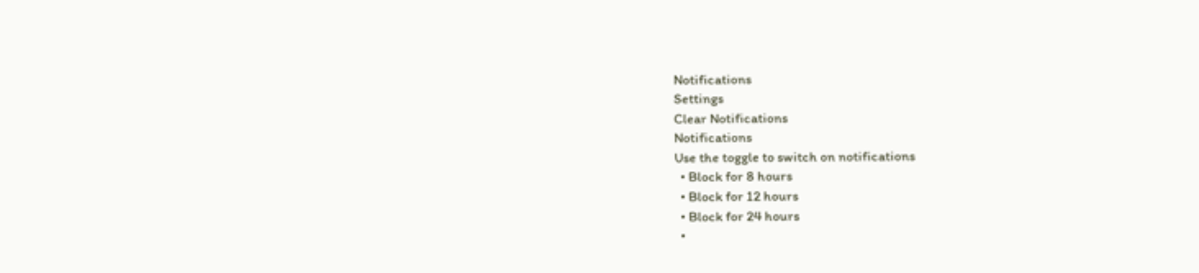Notifications
Settings
Clear Notifications
Notifications
Use the toggle to switch on notifications
  • Block for 8 hours
  • Block for 12 hours
  • Block for 24 hours
  •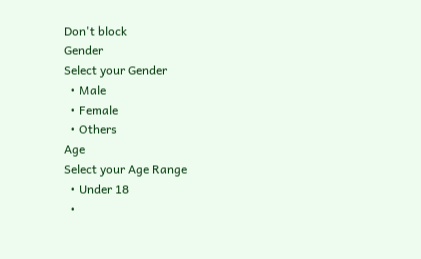Don't block
Gender
Select your Gender
  • Male
  • Female
  • Others
Age
Select your Age Range
  • Under 18
  •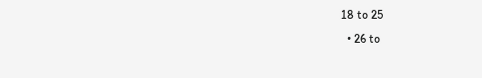18 to 25
  • 26 to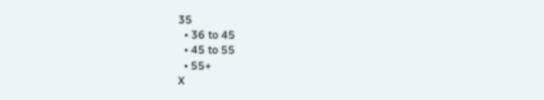35
  • 36 to 45
  • 45 to 55
  • 55+
X